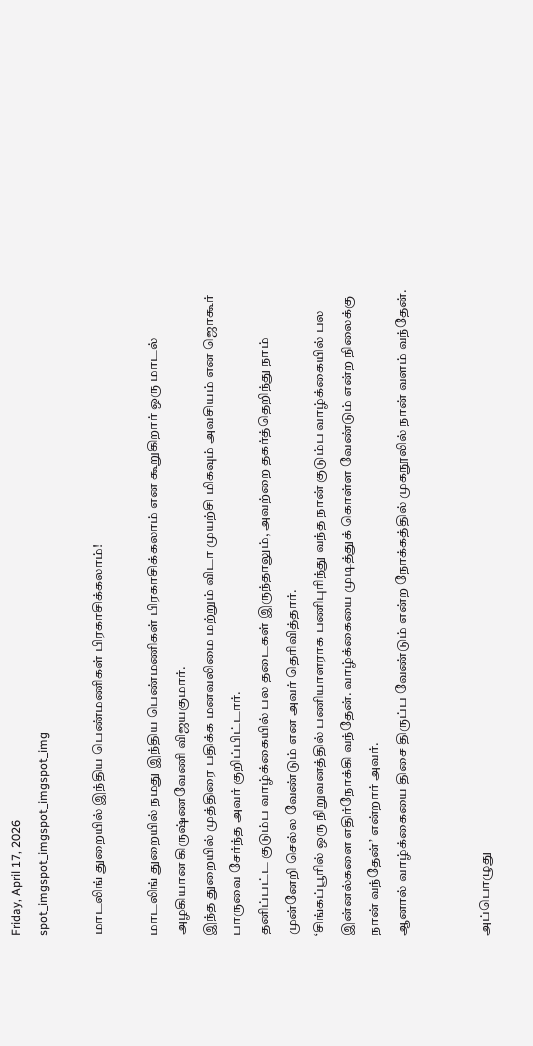Friday, April 17, 2026
spot_imgspot_imgspot_imgspot_img

மாடலிங் துறையில் இந்திய பெண்மணிகள் பிரகாசிக்கலாம்!

மாடலிங் துறையில் நமது இந்திய பெண்மணிகள் பிரகாசிக்கலாம் என கூறுகிறார் ஒரு மாடல் அழகியான கிருஷ்ணவேணி விஜயகுமார்.
இந்த துறையில் முத்திரை பதிக்க மனவலிமை மற்றும் விடா முயற்சி மிகவும் அவசியம் என ஜொகூர் பாருவை சேர்ந்த அவர் குறிப்பிட்டார்.
தனிப்பட்ட குடும்ப வாழ்க்கையில் பல தடைகள் இருந்தாலும், அவற்றை தகர்த்தெறிந்து நாம் முன்னேறி செல்ல வேண்டும் என அவர் தெரிவித்தார்.
‘சிங்கப்பூரில் ஒரு நிறுவனத்தில் பணியாளராக பணிபுரிந்து வந்த நான் குடும்ப வாழ்க்கையில் பல இன்னல்களை எதிர்நோக்கி வந்தேன். வாழ்க்கையை முடித்துக் கொள்ள வேண்டும் என்ற நிலைக்கு நான் வந்தேன்’ என்றார் அவர்.
ஆனால் வாழ்க்கையை திசை திருப்ப வேண்டும் என்ற நோக்கத்தில் முகநூலில் நான் வளம் வந்தேன்.


அப்பொழுது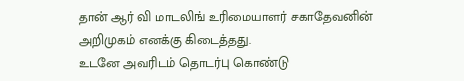தான் ஆர் வி மாடலிங் உரிமையாளர் சகாதேவனின் அறிமுகம் எனக்கு கிடைத்தது.
உடனே அவரிடம் தொடர்பு கொண்டு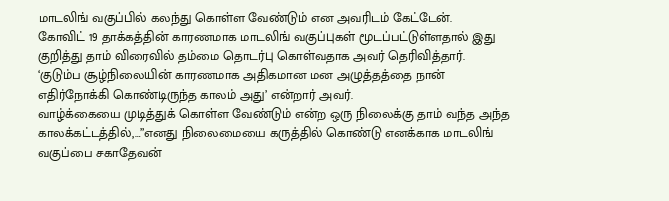மாடலிங் வகுப்பில் கலந்து கொள்ள வேண்டும் என அவரிடம் கேட்டேன்.
கோவிட் 19 தாக்கத்தின் காரணமாக மாடலிங் வகுப்புகள் மூடப்பட்டுள்ளதால் இது குறித்து தாம் விரைவில் தம்மை தொடர்பு கொள்வதாக அவர் தெரிவித்தார்.
‘குடும்ப சூழ்நிலையின் காரணமாக அதிகமான மன அழுத்தத்தை நான் எதிர்நோக்கி கொண்டிருந்த காலம் அது’ என்றார் அவர்.
வாழ்க்கையை முடித்துக் கொள்ள வேண்டும் என்ற ஒரு நிலைக்கு தாம் வந்த அந்த காலக்கட்டத்தில்,…”எனது நிலைமையை கருத்தில் கொண்டு எனக்காக மாடலிங் வகுப்பை சகாதேவன்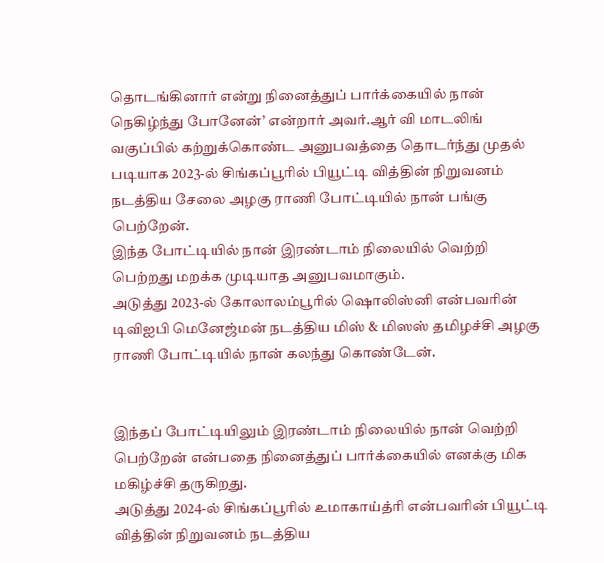தொடங்கினார் என்று நினைத்துப் பார்க்கையில் நான் நெகிழ்ந்து போனேன்’ என்றார் அவர்.ஆர் வி மாடலிங் வகுப்பில் கற்றுக்கொண்ட அனுபவத்தை தொடர்ந்து முதல் படியாக 2023-ல் சிங்கப்பூரில் பியூட்டி வித்தின் நிறுவனம் நடத்திய சேலை அழகு ராணி போட்டியில் நான் பங்கு பெற்றேன்.
இந்த போட்டியில் நான் இரண்டாம் நிலையில் வெற்றி பெற்றது மறக்க முடியாத அனுபவமாகும்.
அடுத்து 2023-ல் கோலாலம்பூரில் ஷொலிஸ்னி என்பவரின் டிவிஐபி மெனேஜ்மன் நடத்திய மிஸ் & மிஸஸ் தமிழச்சி அழகு ராணி போட்டியில் நான் கலந்து கொண்டேன்.


இந்தப் போட்டியிலும் இரண்டாம் நிலையில் நான் வெற்றி பெற்றேன் என்பதை நினைத்துப் பார்க்கையில் எனக்கு மிக மகிழ்ச்சி தருகிறது.
அடுத்து 2024-ல் சிங்கப்பூரில் உமாகாய்த்ரி என்பவரின் பியூட்டி வித்தின் நிறுவனம் நடத்திய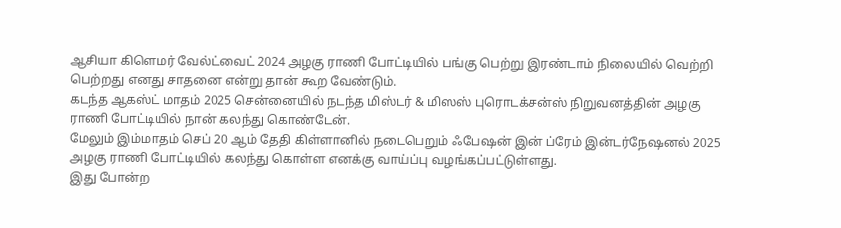ஆசியா கிளெமர் வேல்ட்வைட் 2024 அழகு ராணி போட்டியில் பங்கு பெற்று இரண்டாம் நிலையில் வெற்றி பெற்றது எனது சாதனை என்று தான் கூற வேண்டும்.
கடந்த ஆகஸ்ட் மாதம் 2025 சென்னையில் நடந்த மிஸ்டர் & மிஸஸ் புரொடக்சன்ஸ் நிறுவனத்தின் அழகு ராணி போட்டியில் நான் கலந்து கொண்டேன்.
மேலும் இம்மாதம் செப் 20 ஆம் தேதி கிள்ளானில் நடைபெறும் ஃபேஷன் இன் ப்ரேம் இன்டர்நேஷனல் 2025 அழகு ராணி போட்டியில் கலந்து கொள்ள எனக்கு வாய்ப்பு வழங்கப்பட்டுள்ளது.
இது போன்ற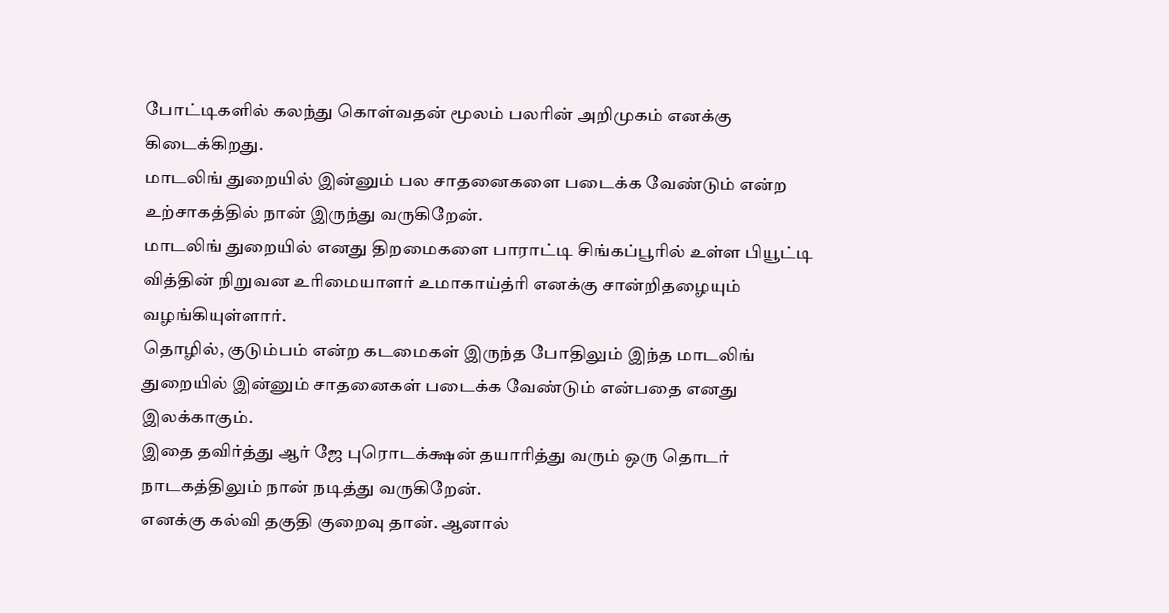போட்டிகளில் கலந்து கொள்வதன் மூலம் பலரின் அறிமுகம் எனக்கு கிடைக்கிறது.
மாடலிங் துறையில் இன்னும் பல சாதனைகளை படைக்க வேண்டும் என்ற உற்சாகத்தில் நான் இருந்து வருகிறேன்.
மாடலிங் துறையில் எனது திறமைகளை பாராட்டி சிங்கப்பூரில் உள்ள பியூட்டி வித்தின் நிறுவன உரிமையாளர் உமாகாய்த்ரி எனக்கு சான்றிதழையும் வழங்கியுள்ளார்.
தொழில், குடும்பம் என்ற கடமைகள் இருந்த போதிலும் இந்த மாடலிங் துறையில் இன்னும் சாதனைகள் படைக்க வேண்டும் என்பதை எனது இலக்காகும்.
இதை தவிர்த்து ஆர் ஜே புரொடக்க்ஷன் தயாரித்து வரும் ஒரு தொடர் நாடகத்திலும் நான் நடித்து வருகிறேன்.
எனக்கு கல்வி தகுதி குறைவு தான். ஆனால்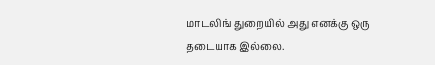மாடலிங் துறையில் அது எனக்கு ஒரு தடையாக இல்லை.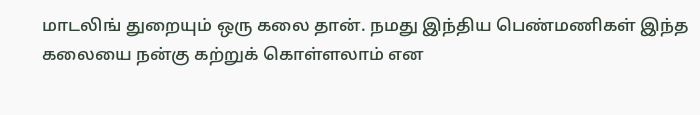மாடலிங் துறையும் ஒரு கலை தான். நமது இந்திய பெண்மணிகள் இந்த கலையை நன்கு கற்றுக் கொள்ளலாம் என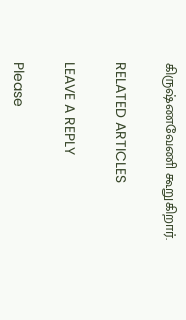கிருஷ்ணவேணி கூறுகிறார்.

RELATED ARTICLES

LEAVE A REPLY

Please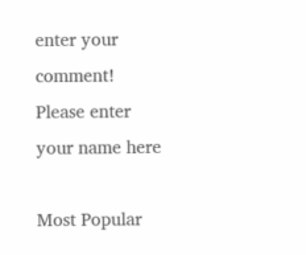enter your comment!
Please enter your name here

Most Popular